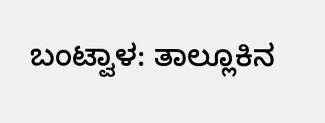ಬಂಟ್ವಾಳ: ತಾಲ್ಲೂಕಿನ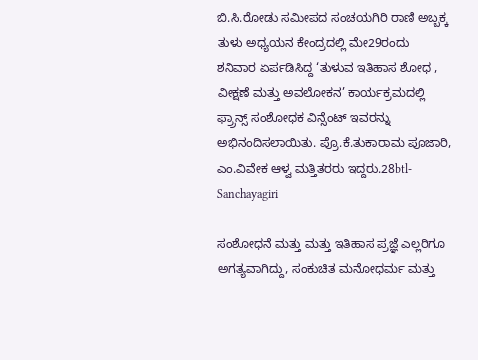ಬಿ.ಸಿ.ರೋಡು ಸಮೀಪದ ಸಂಚಯಗಿರಿ ರಾಣಿ ಅಬ್ಬಕ್ಕ ತುಳು ಅಧ್ಯಯನ ಕೇಂದ್ರದಲ್ಲಿ ಮೇ29ರಂದು ಶನಿವಾರ ಏರ್ಪಡಿಸಿದ್ದ ‘ತುಳುವ ಇತಿಹಾಸ ಶೋಧ , ವೀಕ್ಷಣೆ ಮತ್ತು ಅವಲೋಕನ’ ಕಾರ್ಯಕ್ರಮದಲ್ಲಿ ಫ್ರ‍್ರಾನ್ಸ್ ಸಂಶೋಧಕ ವಿನ್ಸೆಂಟ್ ಇವರನ್ನು ಅಭಿನಂದಿಸಲಾಯಿತು. ಪ್ರೊ.ಕೆ.ತುಕಾರಾಮ ಪೂಜಾರಿ, ಎಂ.ವಿವೇಕ ಆಳ್ವ ಮತ್ತಿತರರು ಇದ್ದರು.28btl-Sanchayagiri

ಸಂಶೋಧನೆ ಮತ್ತು ಮತ್ತು ಇತಿಹಾಸ ಪ್ರಜ್ಞೆ ಎಲ್ಲರಿಗೂ ಅಗತ್ಯವಾಗಿದ್ದು, ಸಂಕುಚಿತ ಮನೋಧರ್ಮ ಮತ್ತು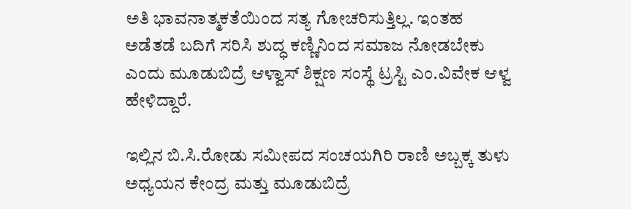ಅತಿ ಭಾವನಾತ್ಮಕತೆಯಿಂದ ಸತ್ಯ ಗೋಚರಿಸುತ್ತಿಲ್ಲ. ಇಂತಹ ಅಡೆತಡೆ ಬದಿಗೆ ಸರಿಸಿ ಶುದ್ಧ ಕಣ್ಣಿನಿಂದ ಸಮಾಜ ನೋಡಬೇಕು ಎಂದು ಮೂಡುಬಿದ್ರೆ ಆಳ್ವಾಸ್ ಶಿಕ್ಷಣ ಸಂಸ್ಥೆ ಟ್ರಸ್ಟಿ ಎಂ.ವಿವೇಕ ಆಳ್ವ ಹೇಳಿದ್ದಾರೆ.

ಇಲ್ಲಿನ ಬಿ.ಸಿ.ರೋಡು ಸಮೀಪದ ಸಂಚಯಗಿರಿ ರಾಣಿ ಅಬ್ಬಕ್ಕ ತುಳು ಅಧ್ಯಯನ ಕೇಂದ್ರ ಮತ್ತು ಮೂಡುಬಿದ್ರೆ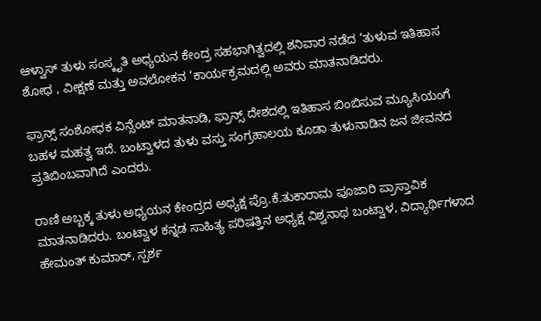ಆಳ್ವಾಸ್ ತುಳು ಸಂಸ್ಕೃತಿ ಅಧ್ಯಯನ ಕೇಂದ್ರ ಸಹಭಾಗಿತ್ವದಲ್ಲಿ ಶನಿವಾರ ನಡೆದ ‘ತುಳುವ ಇತಿಹಾಸ ಶೋಧ , ವೀಕ್ಷಣೆ ಮತ್ತು ಅವಲೋಕನ ‘ಕಾರ್ಯಕ್ರಮದಲ್ಲಿ ಅವರು ಮಾತನಾಡಿದರು.

ಫ್ರಾನ್ಸ್ ಸಂಶೋಧಕ ವಿನ್ಸೆಂಟ್ ಮಾತನಾಡಿ, ಫ್ರಾನ್ಸ್ ದೇಶದಲ್ಲಿ ಇತಿಹಾಸ ಬಿಂಬಿಸುವ ಮ್ಯೂಸಿಯಂಗೆ ಬಹಳ ಮಹತ್ವ ಇದೆ. ಬಂಟ್ವಾಳದ ತುಳು ವಸ್ತು ಸಂಗ್ರಹಾಲಯ ಕೂಡಾ ತುಳುನಾಡಿನ ಜನ ಜೀವನದ ಪ್ರತಿಬಿಂಬವಾಗಿದೆ ಎಂದರು.

ರಾಣಿ ಅಬ್ಬಕ್ಕ ತುಳು ಅಧ್ಯಯನ ಕೇಂದ್ರದ ಅಧ್ಯಕ್ಷ ಪ್ರೊ.ಕೆ.ತುಕಾರಾಮ ಪೂಜಾರಿ ಪ್ರಾಸ್ತಾವಿಕ ಮಾತನಾಡಿದರು. ಬಂಟ್ವಾಳ ಕನ್ನಡ ಸಾಹಿತ್ಯ ಪರಿಷತ್ತಿನ ಅಧ್ಯಕ್ಷ ವಿಶ್ವನಾಥ ಬಂಟ್ವಾಳ, ವಿದ್ಯಾರ್ಥಿಗಳಾದ ಹೇಮಂತ್ ಕುಮಾರ್, ಸ್ಪರ್ಶ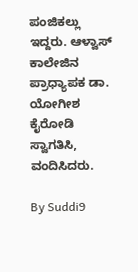ಪಂಜಿಕಲ್ಲು ಇದ್ದರು. ಆಳ್ವಾಸ್ ಕಾಲೇಜಿನ ಪ್ರಾಧ್ಯಾಪಕ ಡಾ. ಯೋಗೀಶ ಕೈರೋಡಿ ಸ್ವಾಗತಿಸಿ, ವಂದಿಸಿದರು.

By Suddi9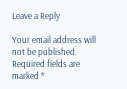Leave a Reply

Your email address will not be published. Required fields are marked *